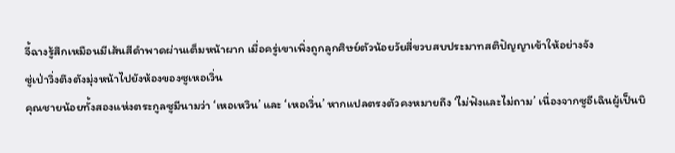จี้ฉางรู้สึกเหมือนมีเส้นสีดำพาดผ่านเต็มหน้าผาก เมื่อครู่เขาเพิ่งถูกลูกศิษย์ตัวน้อยวัยสี่ขวบสบประมาทสติปัญญาเข้าให้อย่างจัง
ซู่เป่าวิ่งตึงตังมุ่งหน้าไปยังห้องของซูเหอเวิ่น
คุณชายน้อยทั้งสองแห่งตระกูลซูมีนามว่า ‘เหอเหวิน’ และ ‘เหอเวิ่น’ หากแปลตรงตัวคงหมายถึง ‘ไม่ฟังและไม่ถาม’ เนื่องจากซูอีเฉินผู้เป็นบิ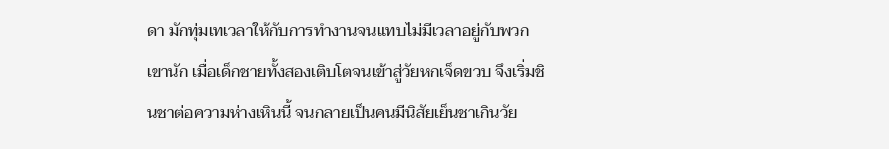ดา มักทุ่มเทเวลาให้กับการทำงานจนแทบไม่มีเวลาอยู่กับพวกเขานัก เมื่อเด็กชายทั้งสองเติบโตจนเข้าสู่วัยหกเจ็ดขวบ จึงเริ่มชินชาต่อความห่างเหินนี้ จนกลายเป็นคนมีนิสัยเย็นชาเกินวัย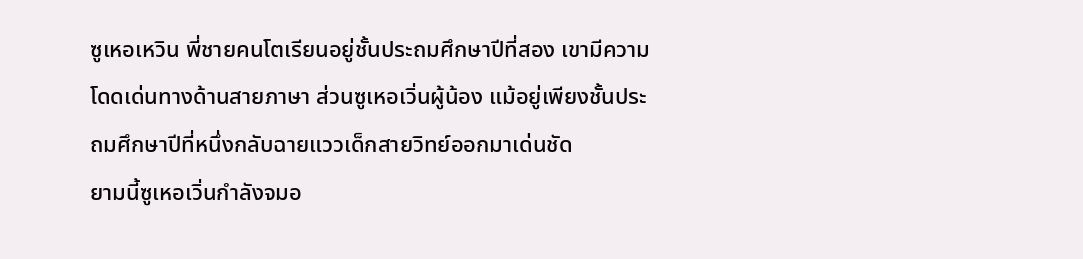ซูเหอเหวิน พี่ชายคนโตเรียนอยู่ชั้นประถมศึกษาปีที่สอง เขามีความโดดเด่นทางด้านสายภาษา ส่วนซูเหอเวิ่นผู้น้อง แม้อยู่เพียงชั้นประถมศึกษาปีที่หนึ่งกลับฉายแววเด็กสายวิทย์ออกมาเด่นชัด
ยามนี้ซูเหอเวิ่นกำลังจมอ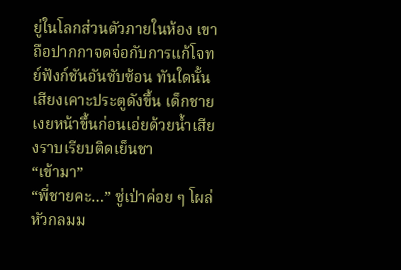ยู่ในโลกส่วนตัวภายในห้อง เขาถือปากกาจดจ่อกับการแก้โจทย์ฟังก์ชันอันซับซ้อน ทันใดนั้นเสียงเคาะประตูดังขึ้น เด็กชายเงยหน้าขึ้นก่อนเอ่ยด้วยน้ำเสียงราบเรียบติดเย็นชา
“เข้ามา”
“พี่ชายคะ…” ซู่เป่าค่อย ๆ โผล่หัวกลมม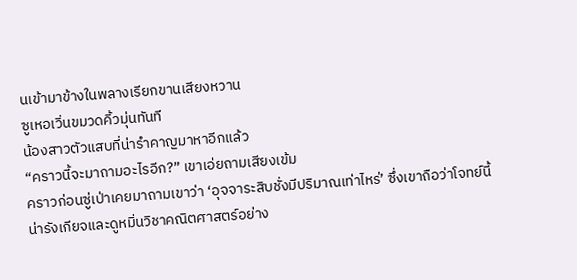นเข้ามาข้างในพลางเรียกขานเสียงหวาน
ซูเหอเวิ่นขมวดคิ้วมุ่นทันที
น้องสาวตัวแสบที่น่ารำคาญมาหาอีกแล้ว
“คราวนี้จะมาถามอะไรอีก?” เขาเอ่ยถามเสียงเข้ม
คราวก่อนซู่เป่าเคยมาถามเขาว่า ‘อุจจาระสิบชั่งมีปริมาณเท่าไหร่’ ซึ่งเขาถือว่าโจทย์นี้น่ารังเกียจและดูหมิ่นวิชาคณิตศาสตร์อย่าง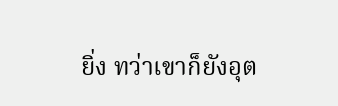ยิ่ง ทว่าเขาก็ยังอุต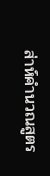ส่าห์คำนวณสูตร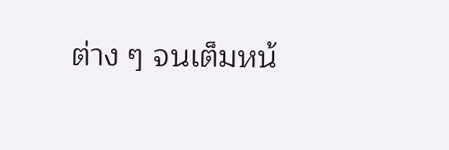ต่าง ๆ จนเต็มหน้